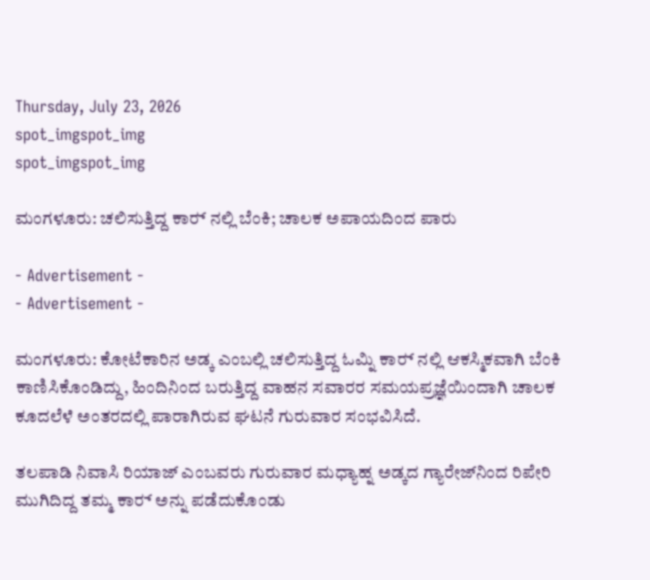Thursday, July 23, 2026
spot_imgspot_img
spot_imgspot_img

ಮಂಗಳೂರು: ಚಲಿಸುತ್ತಿದ್ದ ಕಾರ್‍ ನಲ್ಲಿ ಬೆಂಕಿ; ಚಾಲಕ ಅಪಾಯದಿಂದ ಪಾರು

- Advertisement -
- Advertisement -

ಮಂಗಳೂರು: ಕೋಟೆಕಾರಿನ ಅಡ್ಕ ಎಂಬಲ್ಲಿ ಚಲಿಸುತ್ತಿದ್ದ ಓಮ್ನಿ ಕಾರ್‍ ನಲ್ಲಿ ಆಕಸ್ಮಿಕವಾಗಿ ಬೆಂಕಿ ಕಾಣಿಸಿಕೊಂಡಿದ್ದು, ಹಿಂದಿನಿಂದ ಬರುತ್ತಿದ್ದ ವಾಹನ ಸವಾರರ ಸಮಯಪ್ರಜ್ಞೆಯಿಂದಾಗಿ ಚಾಲಕ ಕೂದಲೆಳೆ ಅಂತರದಲ್ಲಿ ಪಾರಾಗಿರುವ ಘಟನೆ ಗುರುವಾರ ಸಂಭವಿಸಿದೆ.

ತಲಪಾಡಿ ನಿವಾಸಿ ರಿಯಾಜ್ ಎಂಬವರು ಗುರುವಾರ ಮಧ್ಯಾಹ್ನ ಅಡ್ಕದ ಗ್ಯಾರೇಜ್‌ನಿಂದ ರಿಪೇರಿ ಮುಗಿದಿದ್ದ ತಮ್ಮ ಕಾರ್‍ ಅನ್ನು ಪಡೆದುಕೊಂಡು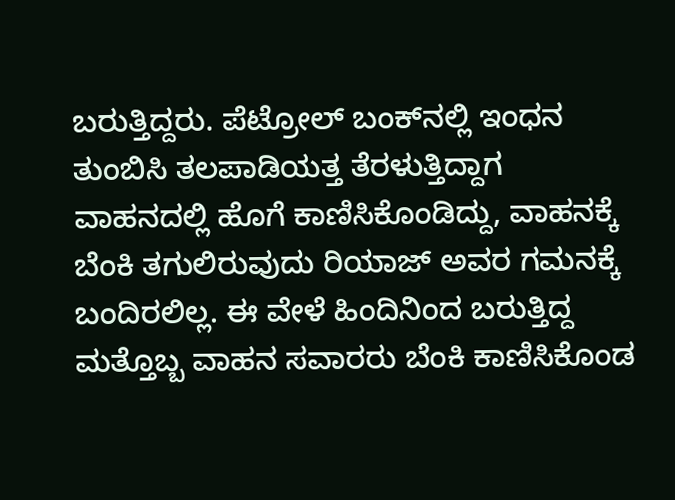ಬರುತ್ತಿದ್ದರು. ಪೆಟ್ರೋಲ್ ಬಂಕ್‌ನಲ್ಲಿ ಇಂಧನ ತುಂಬಿಸಿ ತಲಪಾಡಿಯತ್ತ ತೆರಳುತ್ತಿದ್ದಾಗ ವಾಹನದಲ್ಲಿ ಹೊಗೆ ಕಾಣಿಸಿಕೊಂಡಿದ್ದು, ವಾಹನಕ್ಕೆ ಬೆಂಕಿ ತಗುಲಿರುವುದು ರಿಯಾಜ್ ಅವರ ಗಮನಕ್ಕೆ ಬಂದಿರಲಿಲ್ಲ. ಈ ವೇಳೆ ಹಿಂದಿನಿಂದ ಬರುತ್ತಿದ್ದ ಮತ್ತೊಬ್ಬ ವಾಹನ ಸವಾರರು ಬೆಂಕಿ ಕಾಣಿಸಿಕೊಂಡ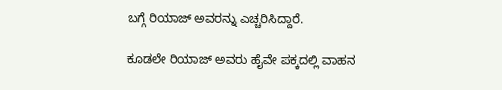ಬಗ್ಗೆ ರಿಯಾಜ್ ಅವರನ್ನು ಎಚ್ಚರಿಸಿದ್ದಾರೆ.

ಕೂಡಲೇ ರಿಯಾಜ್ ಅವರು ಹೈವೇ ಪಕ್ಕದಲ್ಲಿ ವಾಹನ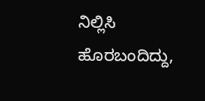ನಿಲ್ಲಿಸಿ ಹೊರಬಂದಿದ್ದು,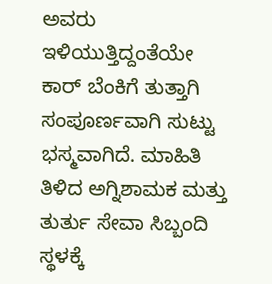ಅವರು ಇಳಿಯುತ್ತಿದ್ದಂತೆಯೇ ಕಾರ್‍ ಬೆಂಕಿಗೆ ತುತ್ತಾಗಿ ಸಂಪೂರ್ಣವಾಗಿ ಸುಟ್ಟು ಭಸ್ಮವಾಗಿದೆ. ಮಾಹಿತಿ ತಿಳಿದ ಅಗ್ನಿಶಾಮಕ ಮತ್ತು ತುರ್ತು ಸೇವಾ ಸಿಬ್ಬಂದಿ ಸ್ಥಳಕ್ಕೆ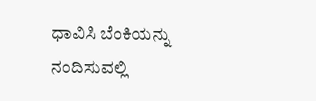ಧಾವಿಸಿ ಬೆಂಕಿಯನ್ನು ನಂದಿಸುವಲ್ಲಿ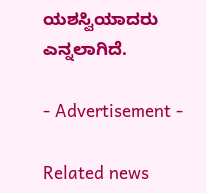ಯಶಸ್ವಿಯಾದರು ಎನ್ನಲಾಗಿದೆ.

- Advertisement -

Related news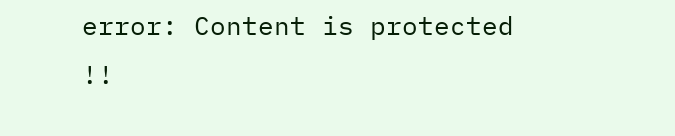error: Content is protected !!